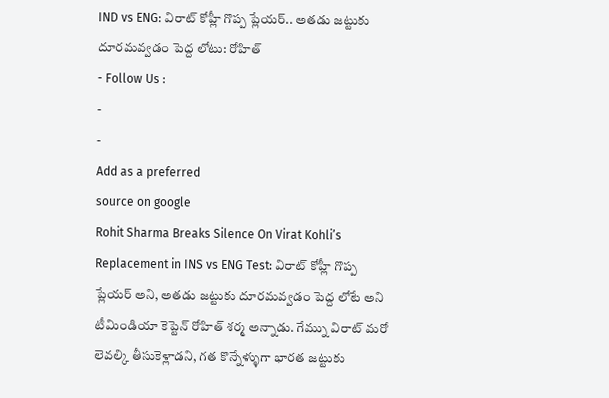IND vs ENG: విరాట్ కోహ్లీ గొప్ప ప్లేయర్.. అతడు జట్టుకు దూరమవ్వడం పెద్ద లోటు: రోహిత్
- Follow Us :
-
-
Add as a preferred
source on google
Rohit Sharma Breaks Silence On Virat Kohli’s Replacement in INS vs ENG Test: విరాట్ కోహ్లీ గొప్ప ప్లేయర్ అని, అతడు జట్టుకు దూరమవ్వడం పెద్ద లోటే అని టీమిండియా కెప్టెన్ రోహిత్ శర్మ అన్నాడు. గేమ్ను విరాట్ మరో లెవల్కి తీసుకెళ్లాడని, గత కొన్నేళ్ళుగా భారత జట్టుకు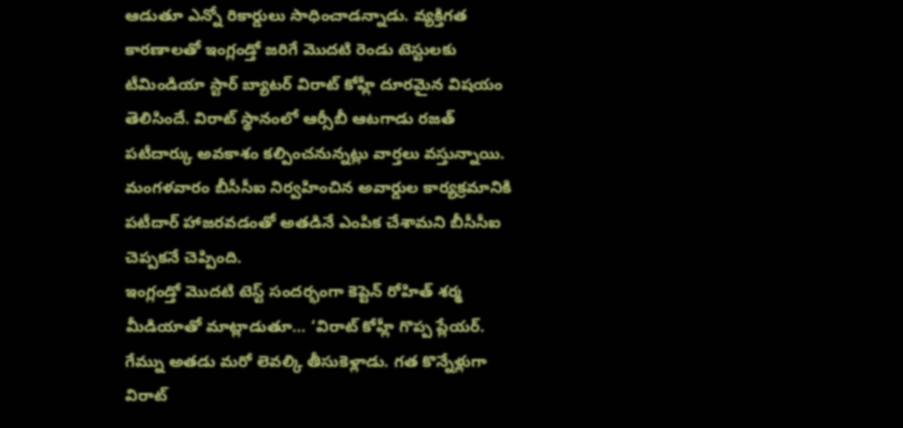ఆడుతూ ఎన్నో రికార్డులు సాధించాడన్నాడు. వ్యక్తిగత కారణాలతో ఇంగ్లండ్తో జరిగే మొదటి రెండు టెస్టులకు టీమిండియా స్టార్ బ్యాటర్ విరాట్ కోహ్లీ దూరమైన విషయం తెలిసిందే. విరాట్ స్థానంలో ఆర్సీబీ ఆటగాడు రజత్ పటీదార్కు అవకాశం కల్పించనున్నట్లు వార్తలు వస్తున్నాయి. మంగళవారం బీసీసీఐ నిర్వహించిన అవార్డుల కార్యక్రమానికి పటీదార్ హాజరవడంతో అతడినే ఎంపిక చేశామని బీసీసీఐ చెప్పకనే చెప్పింది.
ఇంగ్లండ్తో మొదటి టెస్ట్ సందర్భంగా కెప్టెన్ రోహిత్ శర్మ మీడియాతో మాట్లాడుతూ… ‘విరాట్ కోహ్లీ గొప్ప ప్లేయర్. గేమ్ను అతడు మరో లెవల్కి తీసుకెళ్లాడు. గత కొన్నేళ్లుగా విరాట్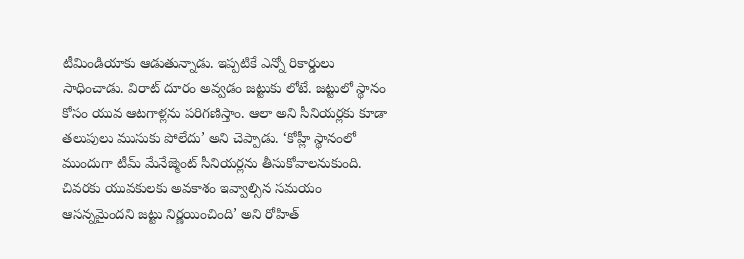టీమిండియాకు ఆడుతున్నాడు. ఇప్పటికే ఎన్నో రికార్డులు సాధించాడు. విరాట్ దూరం అవ్వడం జట్టుకు లోటే. జట్టులో స్థానం కోసం యువ ఆటగాళ్లను పరిగణిస్తాం. ఆలా అని సీనియర్లకు కూడా తలుపులు ముసుకు పోలేదు’ అని చెప్పాడు. ‘కోహ్లీ స్థానంలో ముందుగా టీమ్ మేనేజ్మెంట్ సీనియర్లను తీసుకోవాలనుకుంది. చివరకు యువకులకు అవకాశం ఇవ్వాల్సిన సమయం ఆసన్నమైందని జట్టు నిర్ణయించింది’ అని రోహిత్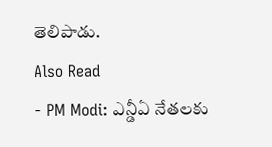తెలిపాడు.
Also Read
- PM Modi: ఎన్డీఏ నేతలకు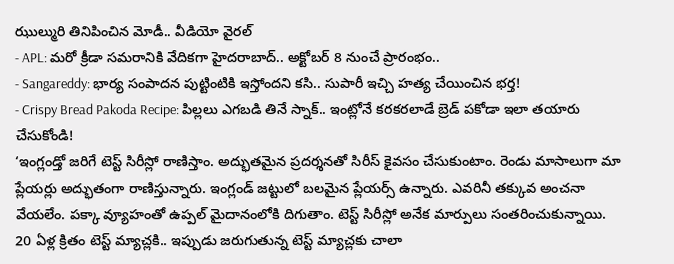ఝుల్మురి తినిపించిన మోడీ.. వీడియో వైరల్
- APL: మరో క్రీడా సమరానికి వేదికగా హైదరాబాద్.. అక్టోబర్ 8 నుంచే ప్రారంభం..
- Sangareddy: భార్య సంపాదన పుట్టింటికి ఇస్తోందని కసి.. సుపారీ ఇచ్చి హత్య చేయించిన భర్త!
- Crispy Bread Pakoda Recipe: పిల్లలు ఎగబడి తినే స్నాక్.. ఇంట్లోనే కరకరలాడే బ్రెడ్ పకోడా ఇలా తయారు చేసుకోండి!
‘ఇంగ్లండ్తో జరిగే టెస్ట్ సిరీస్లో రాణిస్తాం. అద్భుతమైన ప్రదర్శనతో సిరీస్ కైవసం చేసుకుంటాం. రెండు మాసాలుగా మా ప్లేయర్లు అద్భుతంగా రాణిస్తున్నారు. ఇంగ్లండ్ జట్టులో బలమైన ప్లేయర్స్ ఉన్నారు. ఎవరినీ తక్కువ అంచనా వేయలేం. పక్కా వ్యూహంతో ఉప్పల్ మైదానంలోకి దిగుతాం. టెస్ట్ సిరీస్లో అనేక మార్పులు సంతరించుకున్నాయి. 20 ఏళ్ల క్రితం టెస్ట్ మ్యాచ్లకి.. ఇప్పుడు జరుగుతున్న టెస్ట్ మ్యాచ్లకు చాలా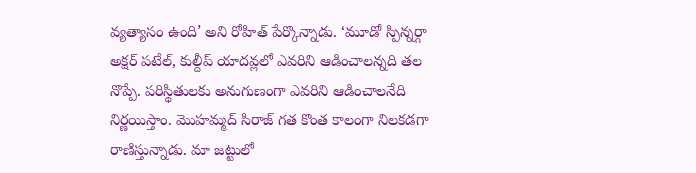వ్యత్యాసం ఉంది’ అని రోహిత్ పేర్కొన్నాడు. ‘మూడో స్పిన్నర్గా అక్షర్ పటేల్, కుల్దీప్ యాదవ్లలో ఎవరిని ఆడించాలన్నది తల నొప్పే. పరిస్థితులకు అనుగుణంగా ఎవరిని ఆడించాలనేది నిర్ణయిస్తాం. మొహమ్మద్ సిరాజ్ గత కొంత కాలంగా నిలకడగా రాణిస్తున్నాడు. మా జట్టులో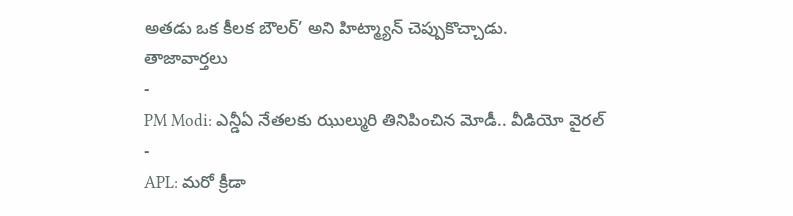అతడు ఒక కీలక బౌలర్’ అని హిట్మ్యాన్ చెప్పుకొచ్చాడు.
తాజావార్తలు
-
PM Modi: ఎన్డీఏ నేతలకు ఝుల్మురి తినిపించిన మోడీ.. వీడియో వైరల్
-
APL: మరో క్రీడా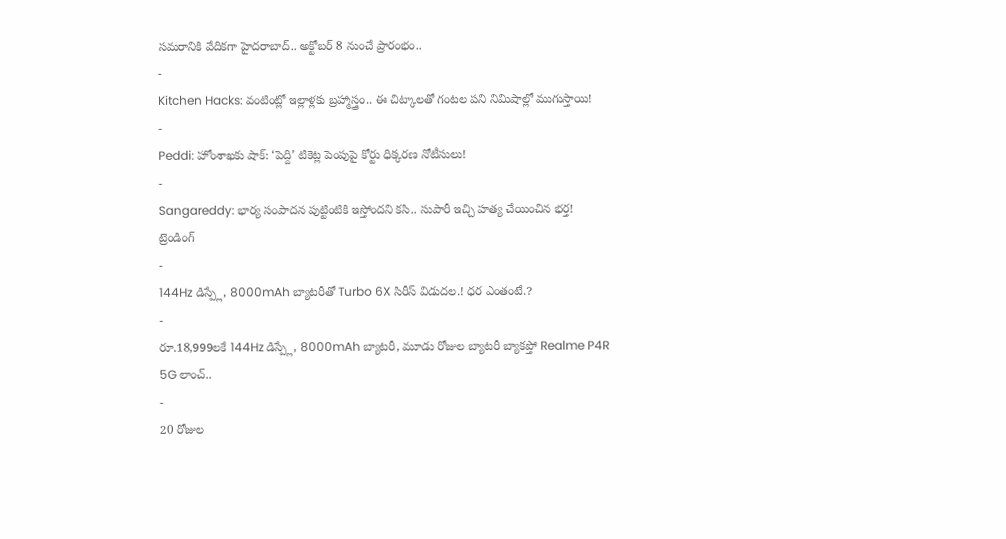సమరానికి వేదికగా హైదరాబాద్.. అక్టోబర్ 8 నుంచే ప్రారంభం..
-
Kitchen Hacks: వంటింట్లో ఇల్లాళ్లకు బ్రహ్మాస్త్రం.. ఈ చిట్కాలతో గంటల పని నిమిషాల్లో ముగుస్తాయి!
-
Peddi: హోంశాఖకు షాక్: ‘పెద్ది’ టికెట్ల పెంపుపై కోర్టు ధిక్కరణ నోటీసులు!
-
Sangareddy: భార్య సంపాదన పుట్టింటికి ఇస్తోందని కసి.. సుపారీ ఇచ్చి హత్య చేయించిన భర్త!
ట్రెండింగ్
-
144Hz డిస్ప్లే, 8000mAh బ్యాటరీతో Turbo 6X సిరీస్ విడుదల.! ధర ఎంతంటే.?
-
రూ.18,999లకే 144Hz డిస్ప్లే, 8000mAh బ్యాటరీ, మూడు రోజుల బ్యాటరీ బ్యాకప్తో Realme P4R 5G లాంచ్..
-
20 రోజుల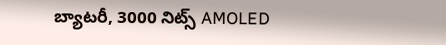బ్యాటరీ, 3000 నిట్స్ AMOLED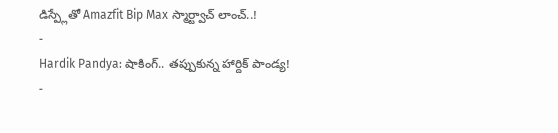డిస్ప్లేతో Amazfit Bip Max స్మార్ట్వాచ్ లాంచ్..!
-
Hardik Pandya: షాకింగ్.. తప్పుకున్న హార్దిక్ పాండ్య!
-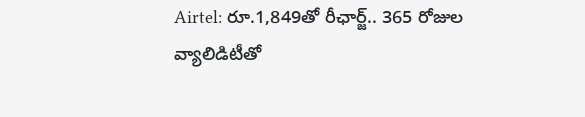Airtel: రూ.1,849తో రీఛార్జ్.. 365 రోజుల వ్యాలిడిటీతో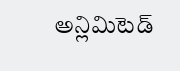అన్లిమిటెడ్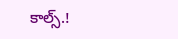కాల్స్.!